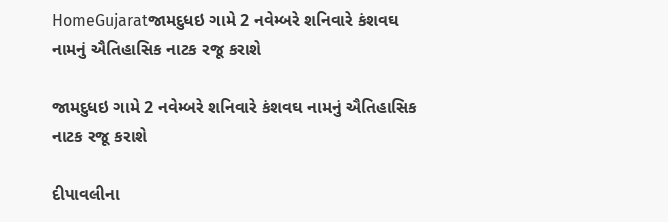HomeGujaratજામદુધઇ ગામે 2 નવેમ્બરે શનિવારે કંશવઘ નામનું ઐતિહાસિક નાટક રજૂ કરાશે

જામદુધઇ ગામે 2 નવેમ્બરે શનિવારે કંશવઘ નામનું ઐતિહાસિક નાટક રજૂ કરાશે

દીપાવલીના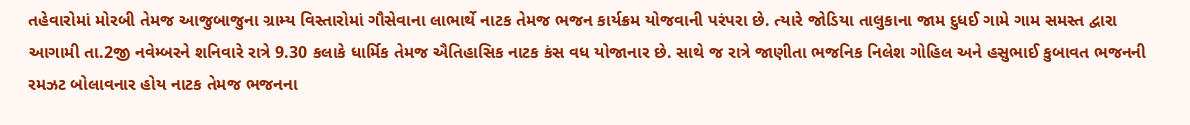તહેવારોમાં મોરબી તેમજ આજુબાજુના ગ્રામ્ય વિસ્તારોમાં ગૌસેવાના લાભાર્થે નાટક તેમજ ભજન કાર્યક્રમ યોજવાની પરંપરા છે. ત્યારે જોડિયા તાલુકાના જામ દુધઈ ગામે ગામ સમસ્ત દ્વારા આગામી તા.2જી નવેમ્બરને શનિવારે રાત્રે 9.30 કલાકે ધાર્મિક તેમજ ઐતિહાસિક નાટક કંસ વધ યોજાનાર છે. સાથે જ રાત્રે જાણીતા ભજનિક નિલેશ ગોહિલ અને હસુભાઈ કુબાવત ભજનની રમઝટ બોલાવનાર હોય નાટક તેમજ ભજનના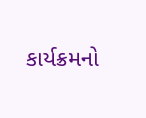કાર્યક્રમનો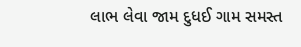લાભ લેવા જામ દુધઈ ગામ સમસ્ત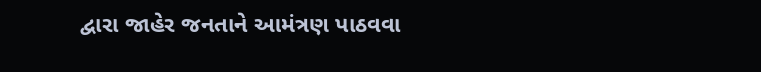દ્વારા જાહેર જનતાને આમંત્રણ પાઠવવા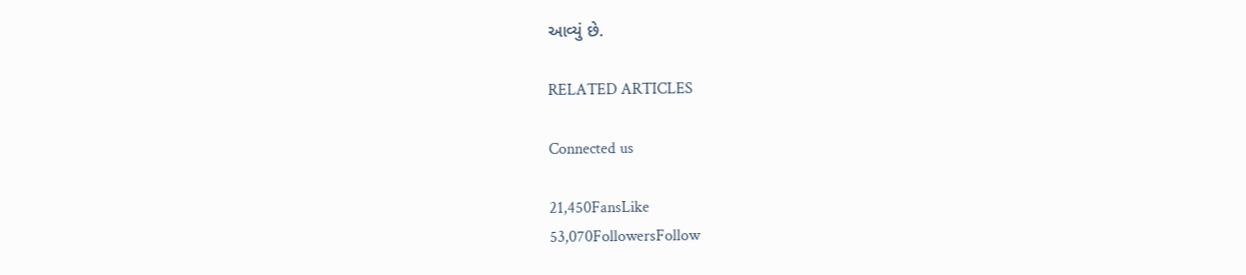આવ્યું છે.

RELATED ARTICLES

Connected us

21,450FansLike
53,070FollowersFollow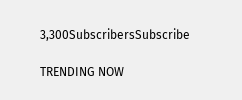3,300SubscribersSubscribe

TRENDING NOW